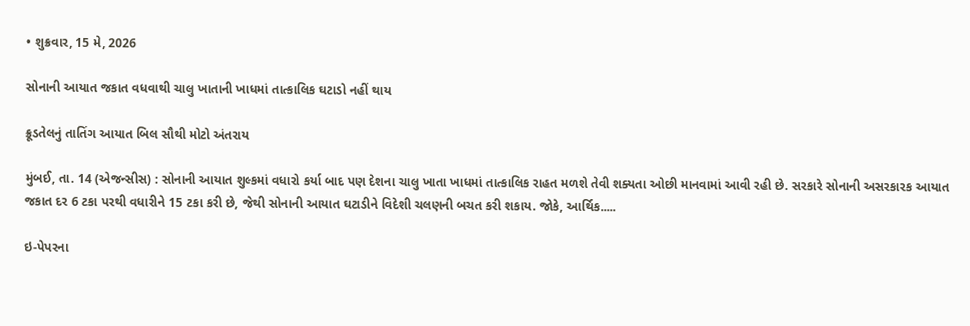• શુક્રવાર, 15 મે, 2026

સોનાની આયાત જકાત વધવાથી ચાલુ ખાતાની ખાધમાં તાત્કાલિક ઘટાડો નહીં થાય

ક્રૂડતેલનું તાતિંગ આયાત બિલ સૌથી મોટો અંતરાય

મુંબઈ, તા. 14 (એજન્સીસ) : સોનાની આયાત શુલ્કમાં વધારો કર્યા બાદ પણ દેશના ચાલુ ખાતા ખાધમાં તાત્કાલિક રાહત મળશે તેવી શક્યતા ઓછી માનવામાં આવી રહી છે. સરકારે સોનાની અસરકારક આયાત જકાત દર 6 ટકા પરથી વધારીને 15 ટકા કરી છે, જેથી સોનાની આયાત ઘટાડીને વિદેશી ચલણની બચત કરી શકાય. જોકે, આર્થિક.....

ઇ-પેપરના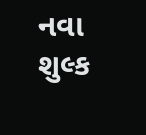નવા શુલ્ક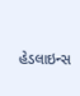હેડલાઇન્સ